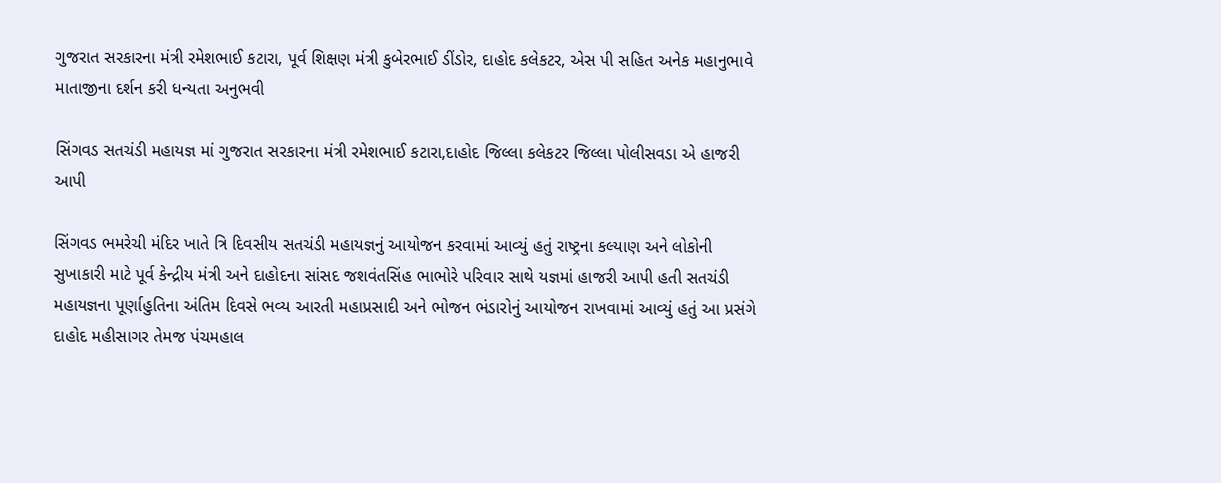ગુજરાત સરકારના મંત્રી રમેશભાઈ કટારા, પૂર્વ શિક્ષણ મંત્રી કુબેરભાઈ ડીંડોર, દાહોદ કલેકટર, એસ પી સહિત અનેક મહાનુભાવે માતાજીના દર્શન કરી ધન્યતા અનુભવી

સિંગવડ સતચંડી મહાયજ્ઞ માં ગુજરાત સરકારના મંત્રી રમેશભાઈ કટારા,દાહોદ જિલ્લા કલેકટર જિલ્લા પોલીસવડા એ હાજરી આપી

સિંગવડ ભમરેચી મંદિર ખાતે ત્રિ દિવસીય સતચંડી મહાયજ્ઞનું આયોજન કરવામાં આવ્યું હતું રાષ્ટ્રના કલ્યાણ અને લોકોની સુખાકારી માટે પૂર્વ કેન્દ્રીય મંત્રી અને દાહોદના સાંસદ જશવંતસિંહ ભાભોરે પરિવાર સાથે યજ્ઞમાં હાજરી આપી હતી સતચંડી મહાયજ્ઞના પૂર્ણાહુતિના અંતિમ દિવસે ભવ્ય આરતી મહાપ્રસાદી અને ભોજન ભંડારોનું આયોજન રાખવામાં આવ્યું હતું આ પ્રસંગે દાહોદ મહીસાગર તેમજ પંચમહાલ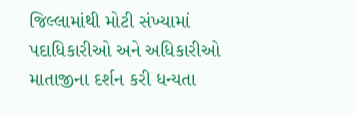જિલ્લામાંથી મોટી સંખ્યામાં પદાધિકારીઓ અને અધિકારીઓ માતાજીના દર્શન કરી ધન્યતા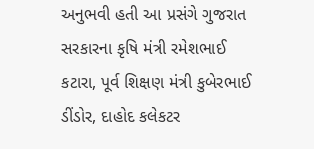અનુભવી હતી આ પ્રસંગે ગુજરાત સરકારના કૃષિ મંત્રી રમેશભાઈ કટારા, પૂર્વ શિક્ષણ મંત્રી કુબેરભાઈ ડીંડોર, દાહોદ કલેકટર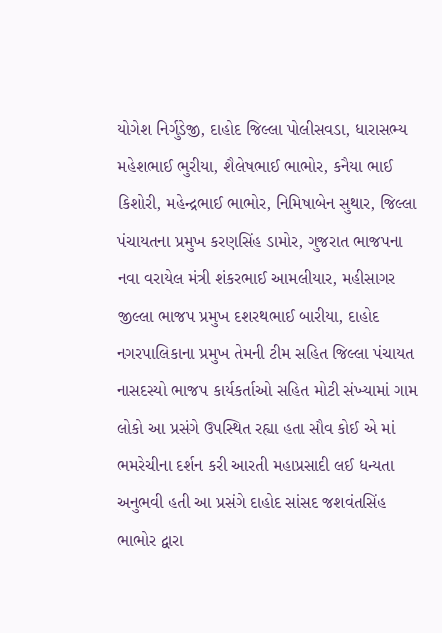યોગેશ નિર્ગુડેજી, દાહોદ જિલ્લા પોલીસવડા, ધારાસભ્ય મહેશભાઈ ભુરીયા, શૈલેષભાઈ ભાભોર, કનૈયા ભાઈ કિશોરી, મહેન્દ્રભાઈ ભાભોર, નિમિષાબેન સુથાર, જિલ્લા પંચાયતના પ્રમુખ કરણસિંહ ડામોર, ગુજરાત ભાજપના નવા વરાયેલ મંત્રી શંકરભાઈ આમલીયાર, મહીસાગર જીલ્લા ભાજપ પ્રમુખ દશરથભાઈ બારીયા, દાહોદ નગરપાલિકાના પ્રમુખ તેમની ટીમ સહિત જિલ્લા પંચાયત નાસદસ્યો ભાજપ કાર્યકર્તાઓ સહિત મોટી સંખ્યામાં ગામ લોકો આ પ્રસંગે ઉપસ્થિત રહ્યા હતા સૌવ કોઈ એ માં ભમરેચીના દર્શન કરી આરતી મહાપ્રસાદી લઈ ધન્યતા અનુભવી હતી આ પ્રસંગે દાહોદ સાંસદ જશવંતસિંહ ભાભોર દ્વારા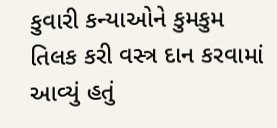કુવારી કન્યાઓને કુમકુમ તિલક કરી વસ્ત્ર દાન કરવામાં આવ્યું હતું